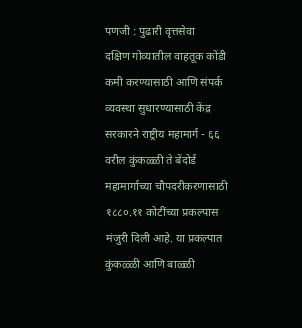पणजी : पुढारी वृत्तसेवा
दक्षिण गोव्यातील वाहतूक कोंडी कमी करण्यासाठी आणि संपर्क व्यवस्था सुधारण्यासाठी केंद्र सरकारने राष्ट्रीय महामार्ग - ६६ वरील कुंकळ्ळी ते बेंदोर्ड महामार्गाच्या चौपदरीकरणासाठी १८८०.११ कोटींच्या प्रकल्पास मंजुरी दिली आहे. या प्रकल्पात कुंकळ्ळी आणि बाळ्ळी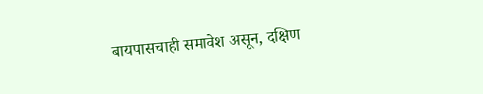बायपासचाही समावेश असून, दक्षिण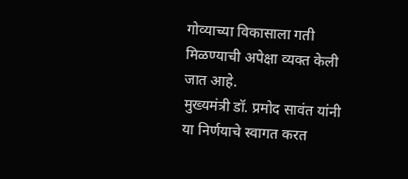गोव्याच्या विकासाला गती मिळण्याची अपेक्षा व्यक्त केली जात आहे.
मुख्यमंत्री डॉ. प्रमोद सावंत यांनी या निर्णयाचे स्वागत करत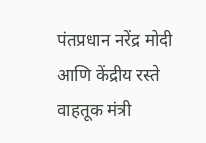पंतप्रधान नरेंद्र मोदी आणि केंद्रीय रस्ते वाहतूक मंत्री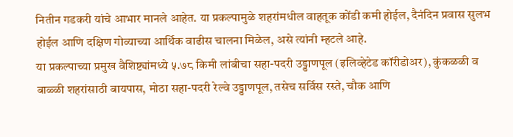नितीन गडकरी यांचे आभार मानले आहेत. या प्रकल्पामुळे शहरांमधील वाहतूक कोंडी कमी होईल, दैनंदिन प्रवास सुलभ होईल आणि दक्षिण गोव्याच्या आर्थिक वाढीस चालना मिळेल, असे त्यांनी म्हटले आहे.
या प्रकल्पाच्या प्रमुख वैशिष्ट्यांमध्ये ५.७८ किमी लांबीचा सहा-पदरी उड्डाणपूल (इलिव्हेटेड कॉरीडोअर), कुंकळळी व बाळ्ळी शहरांसाठी बायपास, मोठा सहा-पदरी रेल्वे उड्डाणपूल, तसेच सर्विस रस्ते, चौक आणि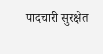पादचारी सुरक्षेत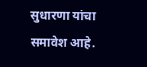सुधारणा यांचा समावेश आहे.